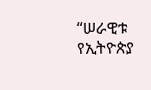“ሠራዊቱ የኢትዮጵያ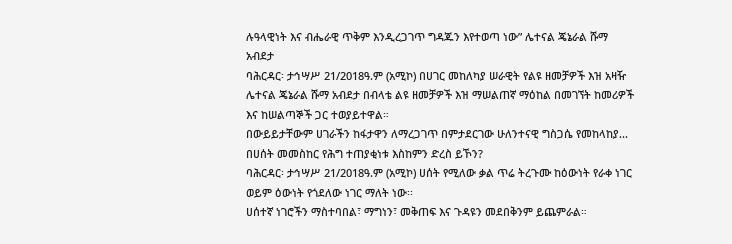ሉዓላዊነት እና ብሔራዊ ጥቅም እንዲረጋገጥ ግዳጁን እየተወጣ ነው” ሌተናል ጄኔራል ሹማ አብደታ
ባሕርዳር፡ ታኅሣሥ 21/2018ዓ.ም (አሚኮ) በሀገር መከለካያ ሠራዊት የልዩ ዘመቻዎች እዝ አዛዥ ሌተናል ጄኔራል ሹማ አብደታ በብላቴ ልዩ ዘመቻዎች እዝ ማሠልጠኛ ማዕከል በመገኘት ከመሪዎች እና ከሠልጣኞች ጋር ተወያይተዋል።
በውይይታቸውም ሀገራችን ከፋታዋን ለማረጋገጥ በምታደርገው ሁለንተናዊ ግስጋሴ የመከላከያ...
በሀሰት መመስከር የሕግ ተጠያቂነቱ እስከምን ድረስ ይኾን?
ባሕርዳር፡ ታኅሣሥ 21/2018ዓ.ም (አሚኮ) ሀሰት የሚለው ቃል ጥሬ ትረጉሙ ከዕውነት የራቀ ነገር ወይም ዕውነት የጎደለው ነገር ማለት ነው፡፡
ሀሰተኛ ነገሮችን ማስተባበል፣ ማግነን፣ መቅጠፍ እና ጉዳዩን መደበቅንም ይጨምራል።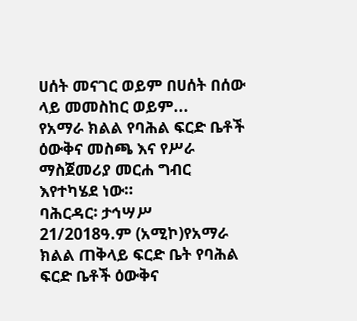ሀሰት መናገር ወይም በሀሰት በሰው ላይ መመስከር ወይም...
የአማራ ክልል የባሕል ፍርድ ቤቶች ዕውቅና መስጫ እና የሥራ ማስጀመሪያ መርሐ ግብር እየተካሄደ ነው።
ባሕርዳር፡ ታኅሣሥ 21/2018ዓ.ም (አሚኮ)የአማራ ክልል ጠቅላይ ፍርድ ቤት የባሕል ፍርድ ቤቶች ዕውቅና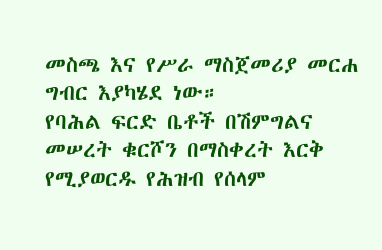መስጫ እና የሥራ ማስጀመሪያ መርሐ ግብር እያካሄደ ነው።
የባሕል ፍርድ ቤቶች በሽምግልና መሠረት ቁርሾን በማስቀረት እርቅ የሚያወርዱ የሕዝብ የሰላም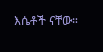እሴቶች ናቸው።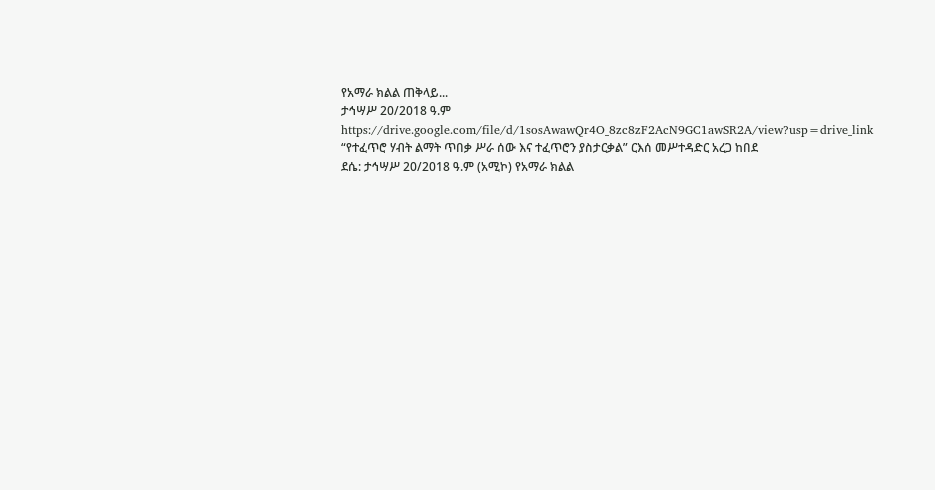የአማራ ክልል ጠቅላይ...
ታኅሣሥ 20/2018 ዓ.ም
https://drive.google.com/file/d/1sosAwawQr4O_8zc8zF2AcN9GC1awSR2A/view?usp=drive_link
“የተፈጥሮ ሃብት ልማት ጥበቃ ሥራ ሰው እና ተፈጥሮን ያስታርቃል” ርእሰ መሥተዳድር አረጋ ከበደ
ደሴ: ታኅሣሥ 20/2018 ዓ.ም (አሚኮ) የአማራ ክልል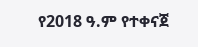የ2018 ዓ.ም የተቀናጀ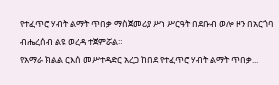የተፈጥሮ ሃብት ልማት ጥበቃ ማስጀመሪያ ሥነ ሥርዓት በደቡብ ወሎ ዞን በአርጎባ ብሔረሰብ ልዩ ወረዳ ተጀምሯል።
የአማራ ክልል ርእሰ መሥተዳድር አረጋ ከበደ የተፈጥሮ ሃብት ልማት ጥበቃ...